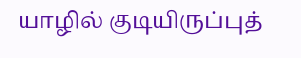யாழில் குடியிருப்புத்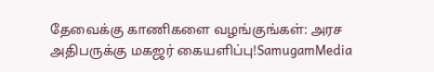தேவைக்கு காணிகளை வழங்குங்கள்: அரச அதிபருக்கு மகஜர் கையளிப்பு!SamugamMedia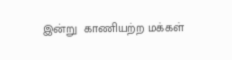இன்று  காணியற்ற மக்கள்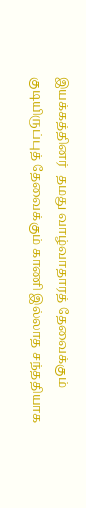இயக்கத்தினர்  தமது வாழ்வாதாரத் தேவைக்கும் குடியிருப்புத் தேவைக்கும் காணி இல்லாத சந்ததியாக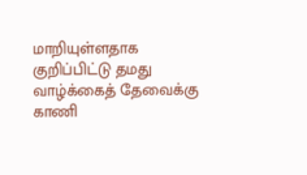மாறியுள்ளதாக குறிப்பிட்டு தமது வாழ்க்கைத் தேவைக்கு காணி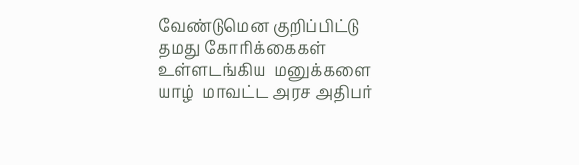வேண்டுமென குறிப்பிட்டு தமது கோரிக்கைகள் உள்ளடங்கிய  மனுக்களை யாழ்  மாவட்ட அரச அதிபர்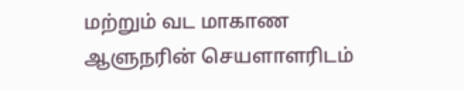மற்றும் வட மாகாண ஆளுநரின் செயளாளரிடம்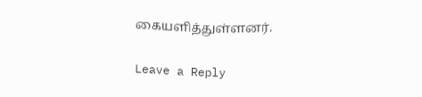கையளித்துள்ளனர்.

Leave a Reply